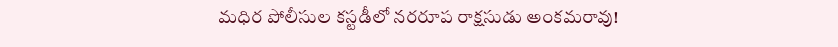మధిర పోలీసుల కస్టడీలో నరరూప రాక్షసుడు అంకమరావు!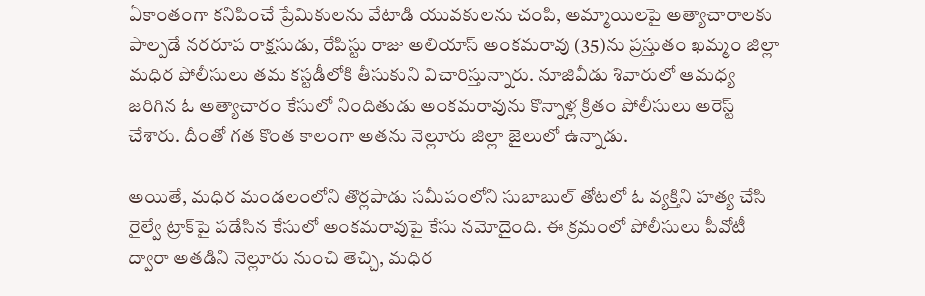ఏకాంతంగా కనిపించే ప్రేమికులను వేటాడి యువకులను చంపి, అమ్మాయిలపై అత్యాచారాలకు పాల్పడే నరరూప రాక్షసుడు, రేపిస్టు రాజు అలియాస్ అంకమరావు (35)ను ప్రస్తుతం ఖమ్మం జిల్లా మధిర పోలీసులు తమ కస్టడీలోకి తీసుకుని విచారిస్తున్నారు. నూజివీడు శివారులో ఆమధ్య జరిగిన ఓ అత్యాచారం కేసులో నిందితుడు అంకమరావును కొన్నాళ్ల క్రితం పోలీసులు అరెస్ట్ చేశారు. దీంతో గత కొంత కాలంగా అతను నెల్లూరు జిల్లా జైలులో ఉన్నాడు.

అయితే, మధిర మండలంలోని తొర్లపాడు సమీపంలోని సుబాబుల్ తోటలో ఓ వ్యక్తిని హత్య చేసి రైల్వే ట్రాక్‌పై పడేసిన కేసులో అంకమరావుపై కేసు నమోదైంది. ఈ క్రమంలో పోలీసులు పీవోటీ ద్వారా అతడిని నెల్లూరు నుంచి తెచ్చి, మధిర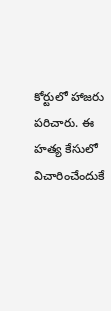కోర్టులో హాజరు పరిచారు. ఈ హత్య కేసులో విచారించేందుకే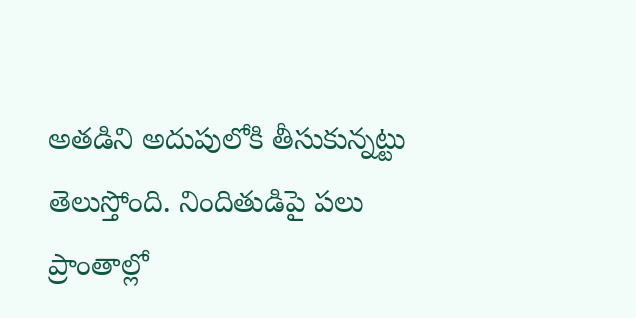అతడిని అదుపులోకి తీసుకున్నట్టు తెలుస్తోంది. నిందితుడిపై పలు ప్రాంతాల్లో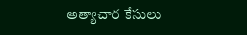అత్యాచార కేసులు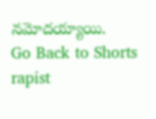నమోదయ్యాయి.
Go Back to Shorts
rapist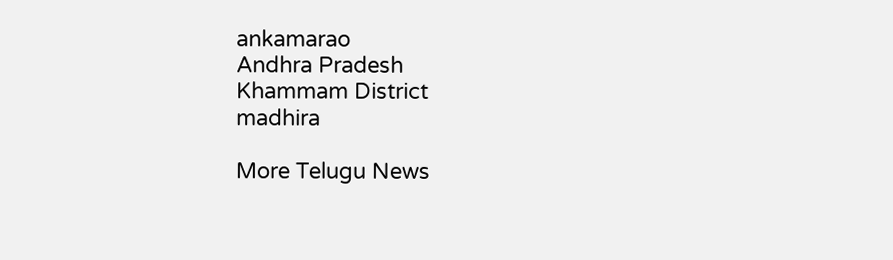ankamarao
Andhra Pradesh
Khammam District
madhira

More Telugu News